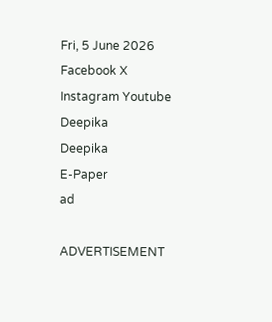Fri, 5 June 2026
Facebook X Instagram Youtube
Deepika
Deepika
E-Paper
ad

ADVERTISEMENT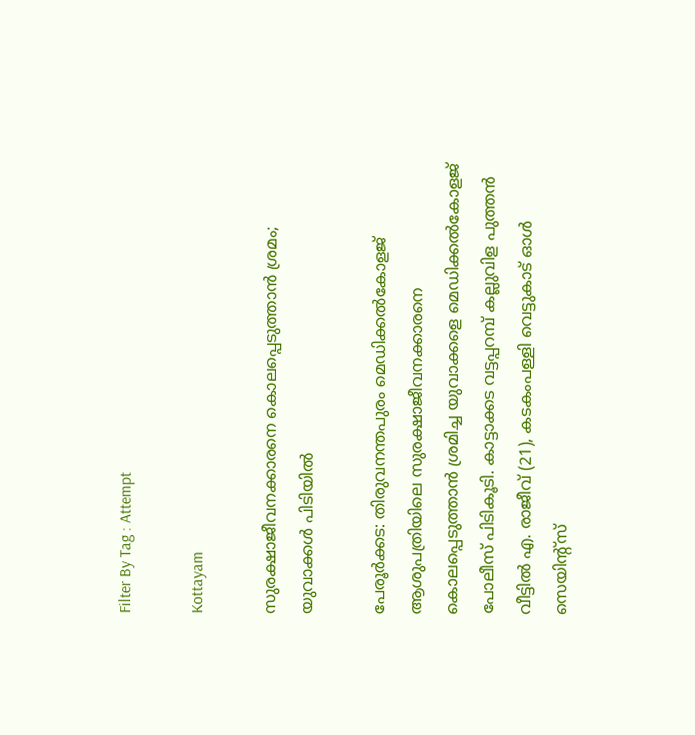Filter By Tag : Attempt

Kottayam

സുരക്ഷാജീവനക്കാരനെ കൊലപ്പെടുത്താന്‍ ശ്രമം; യുവാക്കള്‍ പിടിയില്‍

പേരൂര്‍ക്കട: തിരുവനന്തപുരം മെഡിക്കല്‍കോളജ് ആശുപത്രിയിലെ സുരക്ഷാജീവനക്കാരനെ കൊലപ്പെടുത്താന്‍ ശ്രമിച്ച യുവാക്കളെ മെഡിക്കല്‍കോളജ് പോലീസ് പിടികൂടി. കാട്ടാക്കട വട്ടപ്പറമ്പ് കല്ലുവിള പുത്തന്‍ വീട്ടില്‍ എ. രാജീവ് (21), കടകംപള്ളി വെട്ടുകാട് ഓള്‍ സെയിന്‍റ്സ്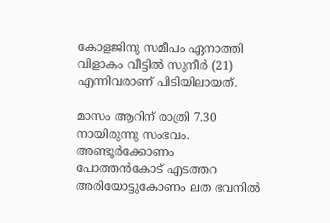കോളജിനു സമീപം ഏനാത്തി വിളാകം വീട്ടില്‍ സുനീര്‍ (21) എന്നിവരാണ് പിടിയിലായത്.

മാസം ആറിന് രാത്രി 7.30 നായിരുന്നു സംഭവം. അണ്ടൂര്‍ക്കോണം പോത്തന്‍കോട് എടത്തറ അരിയോട്ടുകോണം ലത ഭവനില്‍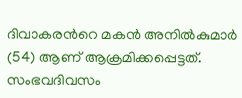ദിവാകരന്‍റെ മകന്‍ അനില്‍കുമാര്‍ (54) ആണ് ആക്രമിക്കപ്പെട്ടത്. സംഭവദിവസം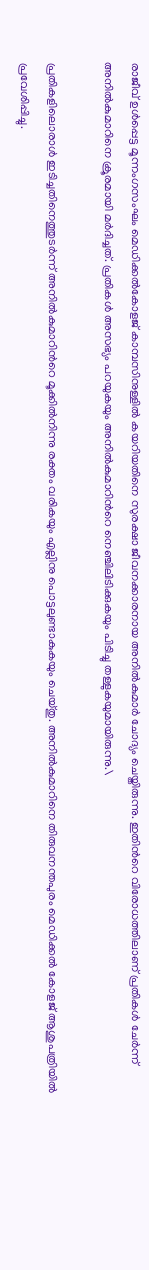രാജീവ് ഉള്‍പ്പെട്ട മൂന്നംഗസംഘം മെഡിക്കല്‍കോളജ് കാമ്പസിനുള്ളില്‍ കയറിയതിനെ സുരക്ഷാ ജീവനക്കാരനായ അനില്‍കുമാര്‍ ചോദ്യം ചെയ്തിരുന്നു. ഇതിന്‍റെ വിരോധത്തിലാണ് പ്രതികള്‍ ചേര്‍ന്ന് അനില്‍കുമാറിനെ ക്രൂരമായി മർദിച്ചത്. പ്രതികള്‍ അസഭ്യം പറയുകയും അനില്‍കുമാറിന്‍റെ നെഞ്ചിലിടിക്കുകയും പിടിച്ചു തള്ളുകയുമായിരുന്നു.\

പ്രതികളിലൊരാള്‍ ഇടിച്ചതിനെത്തുടര്‍ന്ന് അനില്‍കുമാറിന്‍റെ മൂക്കില്‍നിന്നു രക്തം വരികയും എല്ലിനു പൊട്ടലുണ്ടാകുകയും ചെയ്തു. അനില്‍കുമാറിനെ തിരുവനന്തപുരം മെഡിക്കല്‍ കോളജ് ആശുപത്രിയില്‍ പ്രവേശിപ്പിച്ചു.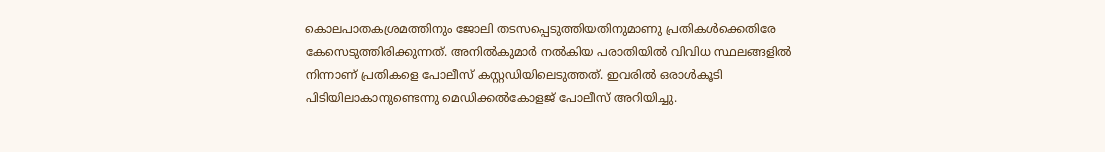കൊലപാതകശ്രമത്തിനും ജോലി തടസപ്പെടുത്തിയതിനുമാണു പ്രതികള്‍ക്കെതിരേ കേസെടുത്തിരിക്കുന്നത്. അനില്‍കുമാര്‍ നല്‍കിയ പരാതിയില്‍ വിവിധ സ്ഥലങ്ങളില്‍ നിന്നാണ് പ്രതികളെ പോലീസ് കസ്റ്റഡിയിലെടുത്തത്. ഇവരില്‍ ഒരാള്‍കൂടി പിടിയിലാകാനുണ്ടെന്നു മെഡിക്കല്‍കോളജ് പോലീസ് അറിയിച്ചു.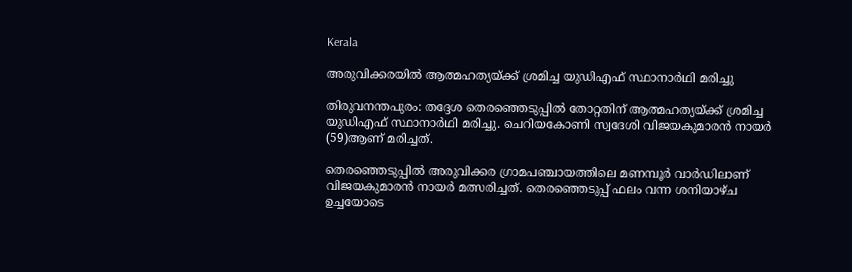Kerala

അരുവിക്കരയിൽ ആത്മഹത്യയ്ക്ക് ശ്രമിച്ച യുഡിഎഫ് സ്ഥാനാർഥി മരിച്ചു

തിരുവനന്തപുരം: തദ്ദേശ തെരഞ്ഞെടുപ്പിൽ തോറ്റതിന് ആത്മഹത്യയ്ക്ക് ശ്രമിച്ച യുഡിഎഫ് സ്ഥാനാർഥി മരിച്ചു. ചെറിയകോണി സ്വദേശി വിജയകുമാരൻ നായർ (59)ആണ് മരിച്ചത്.

തെരഞ്ഞെടുപ്പിൽ അരുവിക്കര ഗ്രാമപഞ്ചായത്തിലെ മണമ്പൂർ വാർഡിലാണ് വിജയകുമാരൻ നായർ മത്സരിച്ചത്. തെരഞ്ഞെടുപ്പ് ഫലം വന്ന ശനിയാഴ്ച ഉച്ചയോടെ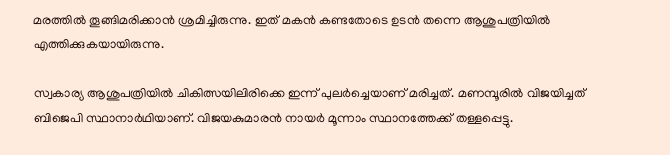മരത്തിൽ തൂങ്ങിമരിക്കാൻ ശ്രമിച്ചിരുന്നു. ഇത് മകൻ കണ്ടതോടെ ഉടൻ തന്നെ ആശുപത്രിയിൽ എത്തിക്കുകയായിരുന്നു.

സ്വകാര്യ ആശുപത്രിയിൽ ചികിത്സയിലിരിക്കെ ഇന്ന് പുലർച്ചെയാണ് മരിച്ചത്. മണമ്പൂരിൽ വിജയിച്ചത് ബിജെപി സ്ഥാനാർഥിയാണ്. വിജയകുമാരൻ നായർ മൂന്നാം സ്ഥാനത്തേക്ക് തള്ളപ്പെട്ടു.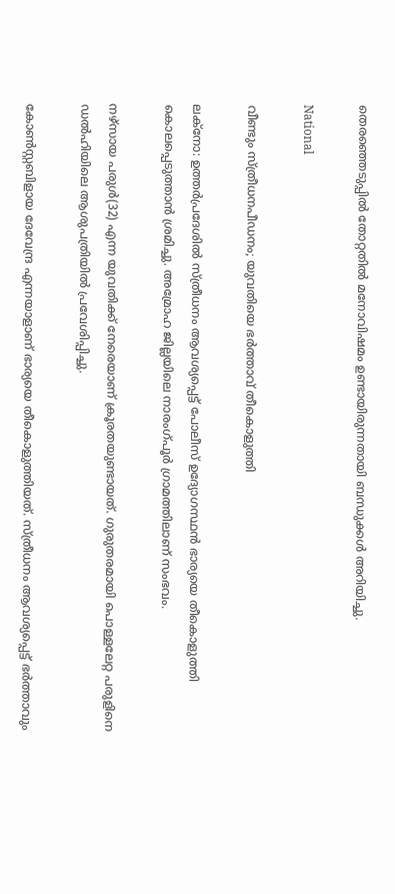തെരഞ്ഞെടുപ്പിൽ തോറ്റതിൽ മനോവിഷമം ഉണ്ടായിരുന്നതായി ബന്ധുക്കൾ അറിയിച്ചു.

National

വീണ്ടും സ്ത്രീധനപീഡനം; യുവതിയെ ഭർത്താവ് തീകൊളുത്തി

ലക്നോ: ഉത്തർപ്രദേശിൽ സ്ത്രീധനം ആവശ്യപ്പെട്ട് പോലീസ് ഉദ്യോഗസ്ഥൻ ഭാര്യയെ തീകൊളുത്തി കൊലപ്പെടുത്താൻ ശ്രമിച്ചു. അമ്രോഹ ജില്ലയിലെ നാരംഗ്പൂർ ഗ്രാമത്തിലാണ് സംഭവം.

നഴ്സായ പരുൾ(32) എന്ന യുവതിക്ക് നേരെയാണ് ക്രൂരതയുണ്ടായത്. ഗുരുതരമായി പൊള്ളലേറ്റ പരുളിനെ ഡൽഹിയിലെ ആശുപത്രിയിൽ പ്രവേശിപ്പിച്ചു.

കോൺസ്റ്റബിളായ ദേവേന്ദ്ര എന്നയാളാണ് ഭാര്യയെ തീകൊളുത്തിയത്. സ്ത്രീധനം ആവശ്യപ്പെട്ട് ഭർത്താവും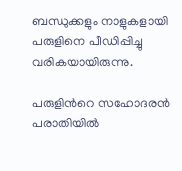ബന്ധുക്കളും നാളുകളായി പരുളിനെ പീഡിപ്പിച്ചു വരികയായിരുന്നു.

പരുളിന്‍റെ സഹോദരൻ പരാതിയിൽ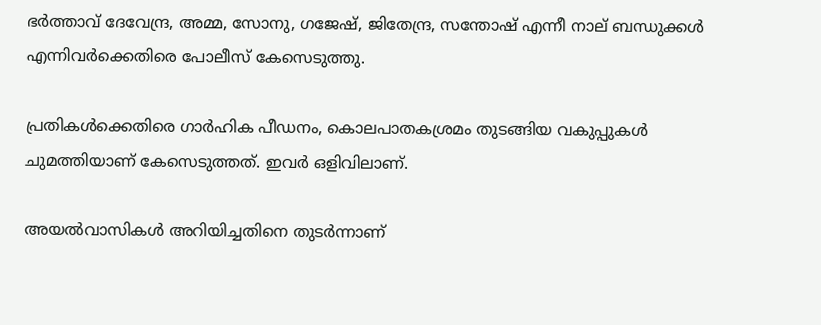ഭർത്താവ് ദേവേന്ദ്ര, അമ്മ, സോനു, ഗജേഷ്, ജിതേന്ദ്ര, സന്തോഷ് എന്നീ നാല് ബന്ധുക്കൾ എന്നിവർക്കെതിരെ പോലീസ് കേസെടുത്തു.

പ്രതികൾക്കെതിരെ ഗാർഹിക പീഡനം, കൊലപാതകശ്രമം തുടങ്ങിയ വകുപ്പുകൾ ചുമത്തിയാണ് കേസെടുത്തത്. ഇവർ ഒളിവിലാണ്.

അയൽവാസികൾ അറിയിച്ചതിനെ തുടർന്നാണ്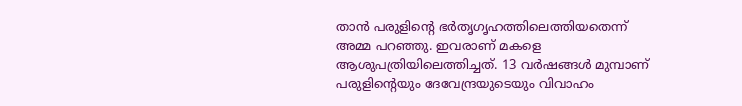താൻ പരുളിന്‍റെ ഭർതൃഗൃഹത്തിലെത്തിയതെന്ന് അമ്മ പറഞ്ഞു. ഇവരാണ് മകളെ ആശുപത്രിയിലെത്തിച്ചത്. 13 വർഷങ്ങൾ മുമ്പാണ് പരുളിന്‍റെയും ദേവേന്ദ്രയുടെയും വിവാഹം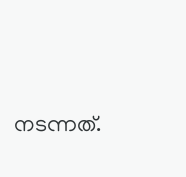നടന്നത്.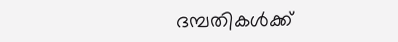ദമ്പതികൾക്ക്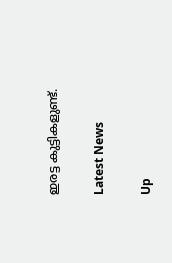ഇരട്ട കുട്ടികളുണ്ട്.

Latest News

Up